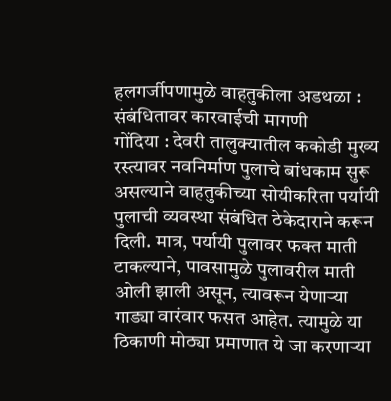हलगर्जीपणामुळे वाहतुकीला अडथळा : संबंधितावर कारवाईची मागणी
गोंदिया : देवरी तालुक्यातील ककोडी मुख्य रस्त्यावर नवनिर्माण पुलाचे बांधकाम सुरू असल्याने वाहतुकीच्या सोयीकरिता पर्यायी पुलाची व्यवस्था संबंधित ठेकेदाराने करून दिली. मात्र, पर्यायी पुलावर फक्त माती टाकल्याने, पावसामुळे पुलावरील माती ओली झाली असून, त्यावरून येणाऱ्या गाड्या वारंवार फसत आहेत. त्यामुळे या ठिकाणी मोठ्या प्रमाणात ये जा करणाऱ्या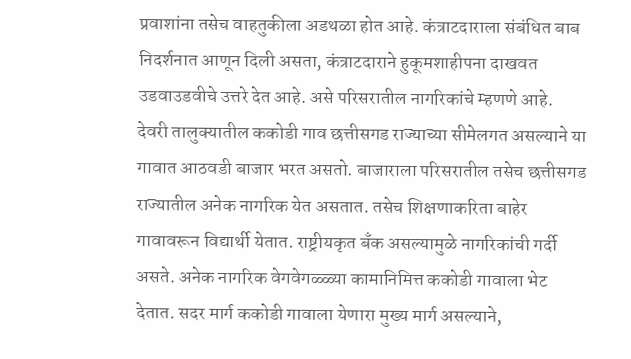प्रवाशांना तसेच वाहतुकीला अडथळा होत आहे. कंत्राटदाराला संबंधित बाब निदर्शनात आणून दिली असता, कंत्राटदाराने हुकूमशाहीपना दाखवत उडवाउडवीचे उत्तरे देत आहे. असे परिसरातील नागरिकांचे म्हणणे आहे.
देवरी तालुक्यातील ककोडी गाव छत्तीसगड राज्याच्या सीमेलगत असल्याने या गावात आठवडी बाजार भरत असतो. बाजाराला परिसरातील तसेच छत्तीसगड राज्यातील अनेक नागरिक येत असतात. तसेच शिक्षणाकरिता बाहेर गावावरून विद्यार्थी येतात. राष्ट्रीयकृत बँक असल्यामुळे नागरिकांची गर्दी असते. अनेक नागरिक वेगवेगळ्ळ्या कामानिमित्त ककोडी गावाला भेट देतात. सदर मार्ग ककोडी गावाला येणारा मुख्य मार्ग असल्याने,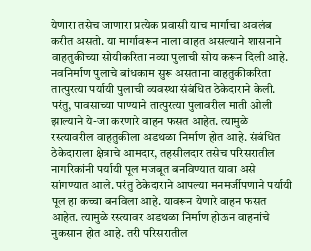येणारा तसेच जाणारा प्रत्येक प्रवासी याच मार्गाचा अवलंब करीत असतो. या मार्गावरून नाला वाहत असल्याने शासनाने वाहतुकीच्या सोयीकरिता नव्या पुलाची सोय करून दिली आहे. नवनिर्माण पुलाचे बांधकाम सुरू असताना वाहतुकीकरिता तात्पुरत्या पर्यायी पुलाची व्यवस्था संबंधित ठेकेदाराने केली. परंतु, पावसाच्या पाण्याने तात्पुरत्या पुलावरील माती ओली झाल्याने ये-जा करणारे वाहन फसत आहेत. त्यामुळे रस्त्यावरील वाहतुकीला अडथळा निर्माण होत आहे. संबंधित ठेकेदाराला क्षेत्राचे आमदार, तहसीलदार तसेच परिसरातील नागरिकांनी पर्यायी पूल मजबूत बनविण्यात यावा असे सांगण्यात आले. परंतु ठेकेदाराने आपल्या मनमर्जीपणाने पर्यायी पूल हा कच्चा बनविला आहे. यावरून येणारे वाहन फसत आहेत. त्यामुळे रस्त्यावर अडथळा निर्माण होऊन वाहनांचे नुकसान होत आहे. तरी परिसरातील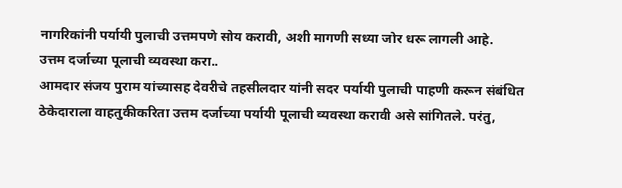नागरिकांनी पर्यायी पुलाची उत्तमपणे सोय करावी, अशी मागणी सध्या जोर धरू लागली आहे.
उत्तम दर्जाच्या पूलाची व्यवस्था करा..
आमदार संजय पुराम यांच्यासह देवरीचे तहसीलदार यांनी सदर पर्यायी पुलाची पाहणी करून संबंधित ठेकेदाराला वाहतुकीकरिता उत्तम दर्जाच्या पर्यायी पूलाची व्यवस्था करावी असे सांगितले. परंतु,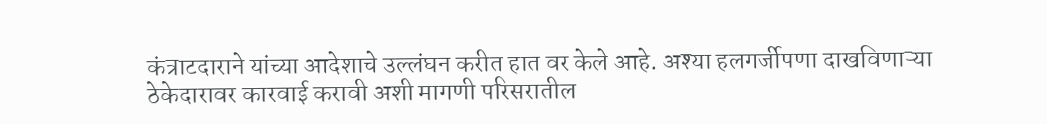कंत्राटदाराने यांच्या आदेशाचे उल्लंघन करीत हात वर केले आहे. अश्या हलगर्जीपणा दाखविणाऱ्या ठेकेदारावर कारवाई करावी अशी मागणी परिसरातील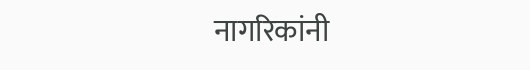नागरिकांनी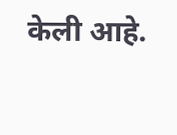केली आहे.